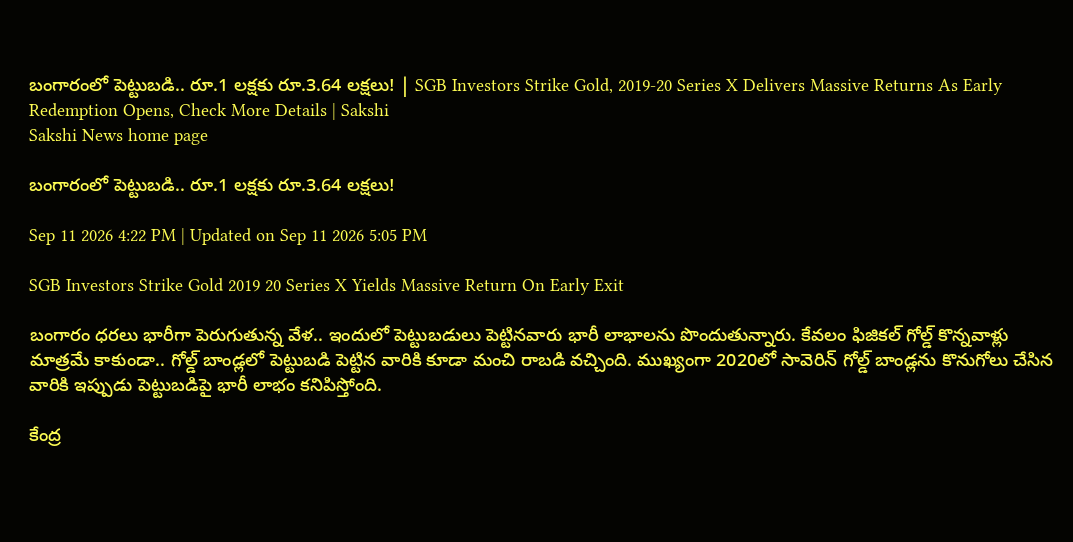బంగారంలో పెట్టుబడి.. రూ.1 లక్షకు రూ.3.64 లక్షలు! | SGB Investors Strike Gold, 2019-20 Series X Delivers Massive Returns As Early Redemption Opens, Check More Details | Sakshi
Sakshi News home page

బంగారంలో పెట్టుబడి.. రూ.1 లక్షకు రూ.3.64 లక్షలు!

Sep 11 2026 4:22 PM | Updated on Sep 11 2026 5:05 PM

SGB Investors Strike Gold 2019 20 Series X Yields Massive Return On Early Exit

బంగారం ధరలు భారీగా పెరుగుతున్న వేళ.. ఇందులో పెట్టుబడులు పెట్టినవారు భారీ లాభాలను పొందుతున్నారు. కేవలం ఫిజికల్ గోల్డ్ కొన్నవాళ్లు మాత్రమే కాకుండా.. గోల్డ్ బాండ్లలో పెట్టుబడి పెట్టిన వారికి కూడా మంచి రాబడి వచ్చింది. ముఖ్యంగా 2020లో సావెరిన్ గోల్డ్ బాండ్లను కొనుగోలు చేసిన వారికి ఇప్పుడు పెట్టుబడిపై భారీ లాభం కనిపిస్తోంది.

కేంద్ర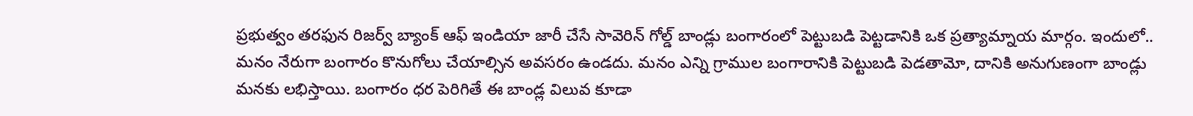ప్రభుత్వం తరఫున రిజర్వ్ బ్యాంక్ ఆఫ్ ఇండియా జారీ చేసే సావెరిన్ గోల్డ్ బాండ్లు బంగారంలో పెట్టుబడి పెట్టడానికి ఒక ప్రత్యామ్నాయ మార్గం. ఇందులో.. మనం నేరుగా బంగారం కొనుగోలు చేయాల్సిన అవసరం ఉండదు. మనం ఎన్ని గ్రాముల బంగారానికి పెట్టుబడి పెడతామో, దానికి అనుగుణంగా బాండ్లు మనకు లభిస్తాయి. బంగారం ధర పెరిగితే ఈ బాండ్ల విలువ కూడా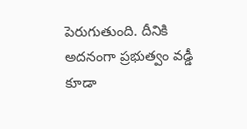పెరుగుతుంది. దీనికి అదనంగా ప్రభుత్వం వడ్డీ కూడా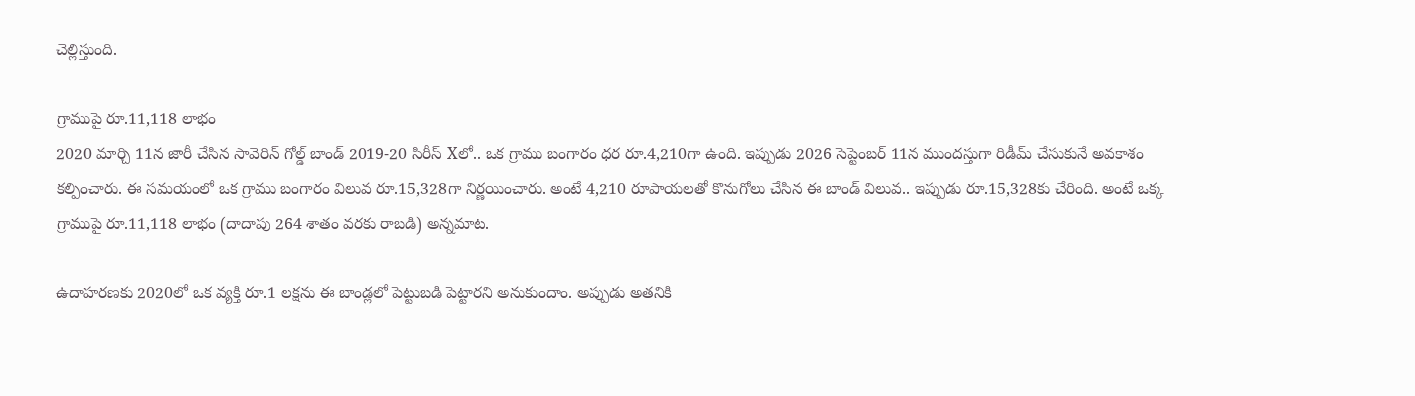చెల్లిస్తుంది.

గ్రాముపై రూ.11,118 లాభం
2020 మార్చి 11న జారీ చేసిన సావెరిన్ గోల్డ్ బాండ్ 2019-20 సిరీస్ Xలో.. ఒక గ్రాము బంగారం ధర రూ.4,210గా ఉంది. ఇప్పుడు 2026 సెప్టెంబర్ 11న ముందస్తుగా రిడీమ్ చేసుకునే అవకాశం కల్పించారు. ఈ సమయంలో ఒక గ్రాము బంగారం విలువ రూ.15,328గా నిర్ణయించారు. అంటే 4,210 రూపాయలతో కొనుగోలు చేసిన ఈ బాండ్ విలువ.. ఇప్పుడు రూ.15,328కు చేరింది. అంటే ఒక్క గ్రాముపై రూ.11,118 లాభం (దాదాపు 264 శాతం వరకు రాబడి) అన్నమాట.

ఉదాహరణకు 2020లో ఒక వ్యక్తి రూ.1 లక్షను ఈ బాండ్లలో పెట్టుబడి పెట్టారని అనుకుందాం. అప్పుడు అతనికి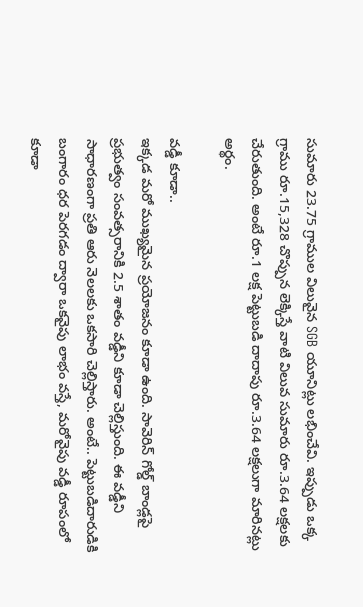సుమారు 23.75 గ్రాముల విలువైన SGB యూనిట్లు లభించేవి. ఇప్పుడు ఒక్క గ్రాము రూ.15,328 చొప్పున లెక్కిస్తే వాటి విలువ సుమారు రూ.3.64 లక్షలకు చేరుతుంది. అంటే రూ.1 లక్ష పెట్టుబడి దాదాపు రూ.3.64 లక్షలుగా మారినట్లు అర్థం.

వడ్డీ కూడా..
ఇక్కడ మరో ముఖ్యమైన ప్రయోజనం కూడా ఉంది. సావెరిన్ గోల్డ్ బాండ్లపై ప్రభుత్వం సంవత్సరానికి 2.5 శాతం వడ్డీని కూడా చెల్లిస్తుంది. ఈ వడ్డీని సాధారణంగా ప్రతి ఆరు నెలలకు ఒకసారి చెల్లిస్తారు. అంటే.. పెట్టుబడిదారుడికి బంగారం ధర పెరగడం ద్వారా ఒకవైపు లాభం వస్తే, మరోవైపు వడ్డీ రూపంలో కూడా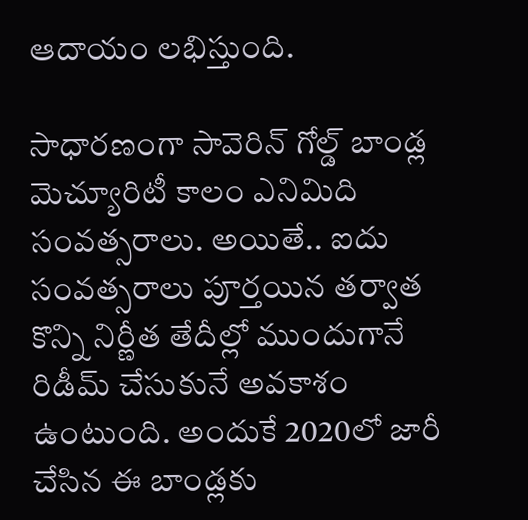ఆదాయం లభిస్తుంది.

సాధారణంగా సావెరిన్ గోల్డ్ బాండ్ల మెచ్యూరిటీ కాలం ఎనిమిది సంవత్సరాలు. అయితే.. ఐదు సంవత్సరాలు పూర్తయిన తర్వాత కొన్ని నిర్ణీత తేదీల్లో ముందుగానే రిడీమ్ చేసుకునే అవకాశం ఉంటుంది. అందుకే 2020లో జారీ చేసిన ఈ బాండ్లకు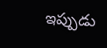ఇప్పుడు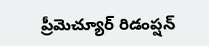ప్రీమెచ్యూర్ రిడంప్షన్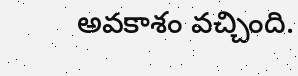అవకాశం వచ్చింది.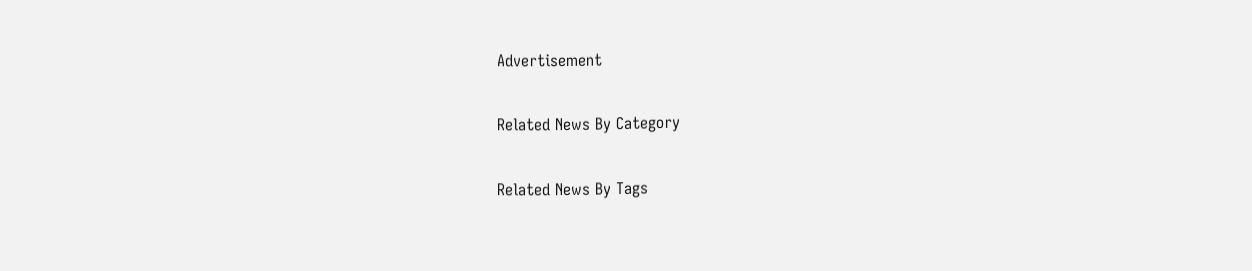Advertisement

Related News By Category

Related News By Tags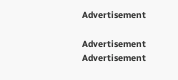Advertisement

Advertisement
Advertisement